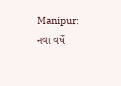Manipur: નવા વર્ષે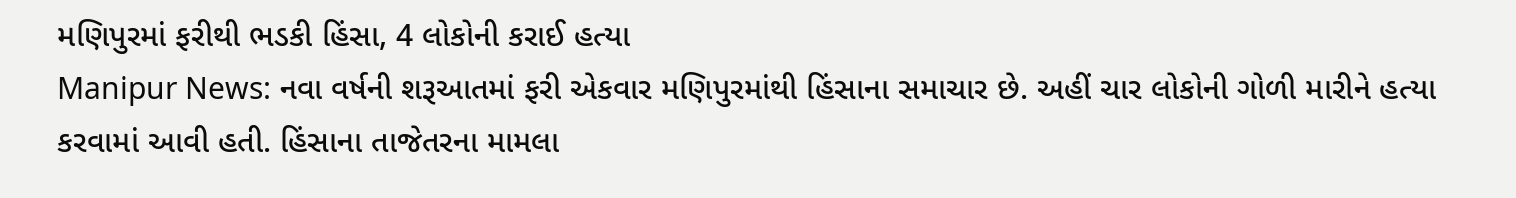મણિપુરમાં ફરીથી ભડકી હિંસા, 4 લોકોની કરાઈ હત્યા
Manipur News: નવા વર્ષની શરૂઆતમાં ફરી એકવાર મણિપુરમાંથી હિંસાના સમાચાર છે. અહીં ચાર લોકોની ગોળી મારીને હત્યા કરવામાં આવી હતી. હિંસાના તાજેતરના મામલા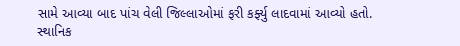સામે આવ્યા બાદ પાંચ વેલી જિલ્લાઓમાં ફરી કર્ફ્યુ લાદવામાં આવ્યો હતો.
સ્થાનિક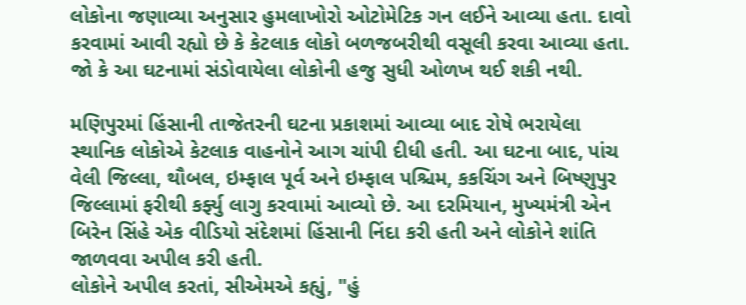લોકોના જણાવ્યા અનુસાર હુમલાખોરો ઓટોમેટિક ગન લઈને આવ્યા હતા. દાવો કરવામાં આવી રહ્યો છે કે કેટલાક લોકો બળજબરીથી વસૂલી કરવા આવ્યા હતા. જો કે આ ઘટનામાં સંડોવાયેલા લોકોની હજુ સુધી ઓળખ થઈ શકી નથી.

મણિપુરમાં હિંસાની તાજેતરની ઘટના પ્રકાશમાં આવ્યા બાદ રોષે ભરાયેલા સ્થાનિક લોકોએ કેટલાક વાહનોને આગ ચાંપી દીધી હતી. આ ઘટના બાદ, પાંચ વેલી જિલ્લા, થૌબલ, ઇમ્ફાલ પૂર્વ અને ઇમ્ફાલ પશ્ચિમ, કકચિંગ અને બિષ્ણુપુર જિલ્લામાં ફરીથી કર્ફ્યુ લાગુ કરવામાં આવ્યો છે. આ દરમિયાન, મુખ્યમંત્રી એન બિરેન સિંહે એક વીડિયો સંદેશમાં હિંસાની નિંદા કરી હતી અને લોકોને શાંતિ જાળવવા અપીલ કરી હતી.
લોકોને અપીલ કરતાં, સીએમએ કહ્યું, "હું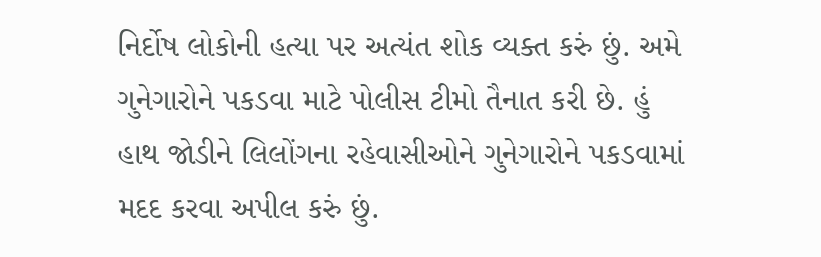નિર્દોષ લોકોની હત્યા પર અત્યંત શોક વ્યક્ત કરું છું. અમે ગુનેગારોને પકડવા માટે પોલીસ ટીમો તૈનાત કરી છે. હું હાથ જોડીને લિલોંગના રહેવાસીઓને ગુનેગારોને પકડવામાં મદદ કરવા અપીલ કરું છું.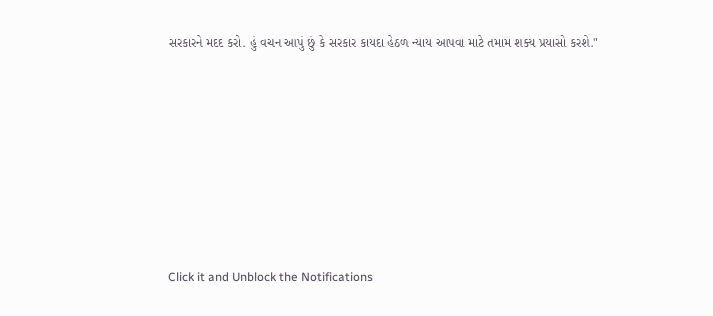સરકારને મદદ કરો. હું વચન આપું છું કે સરકાર કાયદા હેઠળ ન્યાય આપવા માટે તમામ શક્ય પ્રયાસો કરશે."












Click it and Unblock the Notifications